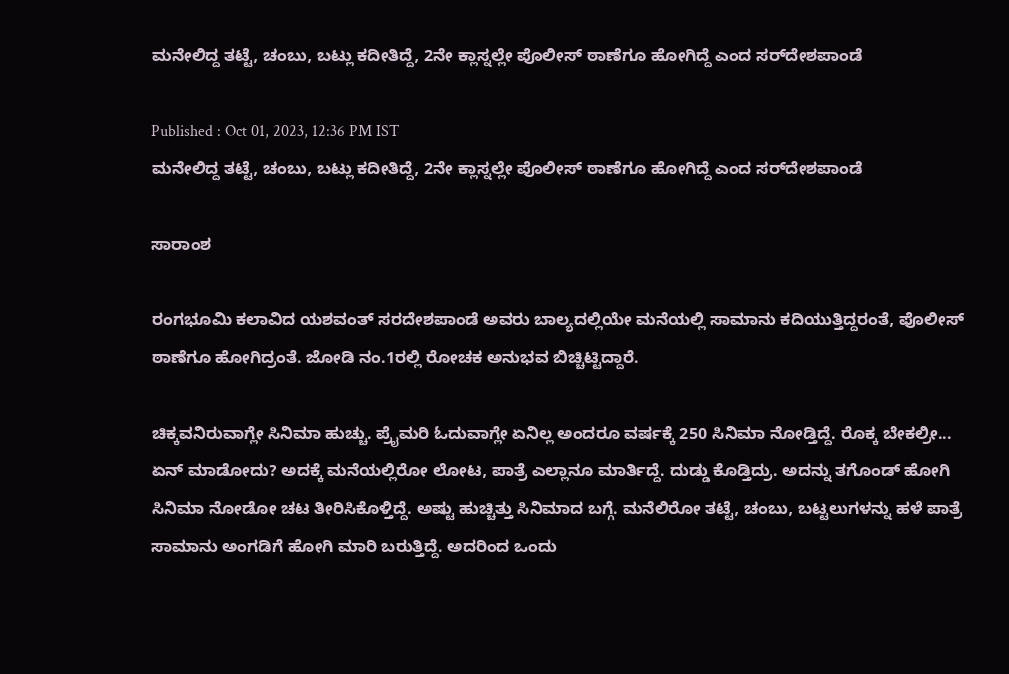ಮನೇಲಿದ್ದ ತಟ್ಟೆ, ಚಂಬು, ಬಟ್ಲು ಕದೀತಿದ್ದೆ, 2ನೇ ಕ್ಲಾಸ್ನಲ್ಲೇ ಪೊಲೀಸ್ ಠಾಣೆಗೂ ಹೋಗಿದ್ದೆ ಎಂದ ಸರ್‌ದೇಶಪಾಂಡೆ

Published : Oct 01, 2023, 12:36 PM IST
ಮನೇಲಿದ್ದ ತಟ್ಟೆ, ಚಂಬು, ಬಟ್ಲು ಕದೀತಿದ್ದೆ, 2ನೇ ಕ್ಲಾಸ್ನಲ್ಲೇ ಪೊಲೀಸ್ ಠಾಣೆಗೂ ಹೋಗಿದ್ದೆ ಎಂದ ಸರ್‌ದೇಶಪಾಂಡೆ

ಸಾರಾಂಶ

ರಂಗಭೂಮಿ ಕಲಾವಿದ ಯಶವಂತ್ ಸರದೇಶಪಾಂಡೆ ಅವರು ಬಾಲ್ಯದಲ್ಲಿಯೇ ಮನೆಯಲ್ಲಿ ಸಾಮಾನು ಕದಿಯುತ್ತಿದ್ದರಂತೆ, ಪೊಲೀಸ್ ಠಾಣೆಗೂ ಹೋಗಿದ್ರಂತೆ. ಜೋಡಿ ನಂ.1ರಲ್ಲಿ ರೋಚಕ ಅನುಭವ ಬಿಚ್ಚಿಟ್ಟಿದ್ದಾರೆ.

ಚಿಕ್ಕವನಿರುವಾಗ್ಲೇ ಸಿನಿಮಾ ಹುಚ್ಚು. ಪ್ರೈಮರಿ ಓದುವಾಗ್ಲೇ ಏನಿಲ್ಲ ಅಂದರೂ ವರ್ಷಕ್ಕೆ 250 ಸಿನಿಮಾ ನೋಡ್ತಿದ್ದೆ. ರೊಕ್ಕ ಬೇಕಲ್ರೀ... ಏನ್ ಮಾಡೋದು? ಅದಕ್ಕೆ ಮನೆಯಲ್ಲಿರೋ ಲೋಟ, ಪಾತ್ರೆ ಎಲ್ಲಾನೂ ಮಾರ್ತಿದ್ದೆ. ದುಡ್ಡು ಕೊಡ್ತಿದ್ರು. ಅದನ್ನು ತಗೊಂಡ್ ಹೋಗಿ ಸಿನಿಮಾ ನೋಡೋ ಚಟ ತೀರಿಸಿಕೊಳ್ತಿದ್ದೆ. ಅಷ್ಟು ಹುಚ್ಚಿತ್ತು ಸಿನಿಮಾದ ಬಗ್ಗೆ. ಮನೆಲಿರೋ ತಟ್ಟೆ, ಚಂಬು, ಬಟ್ಟಲುಗಳನ್ನು ಹಳೆ ಪಾತ್ರೆ ಸಾಮಾನು ಅಂಗಡಿಗೆ ಹೋಗಿ ಮಾರಿ ಬರುತ್ತಿದ್ದೆ. ಅದರಿಂದ ಒಂದು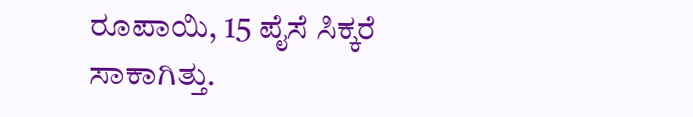ರೂಪಾಯಿ, 15 ಪೈಸೆ ಸಿಕ್ಕರೆ ಸಾಕಾಗಿತ್ತು.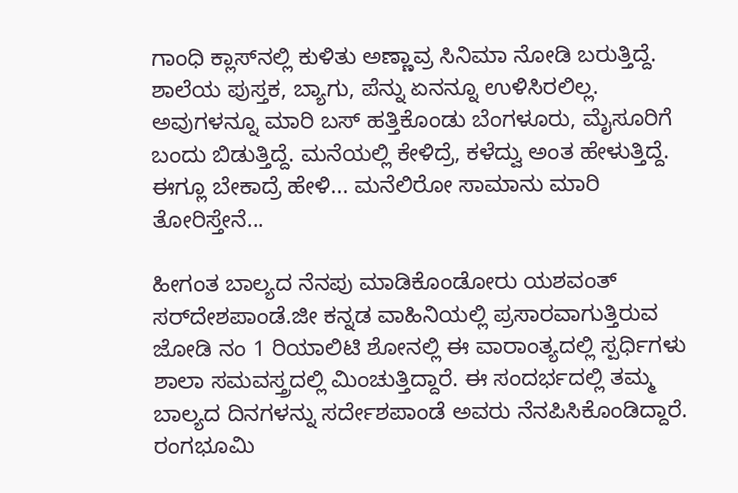ಗಾಂಧಿ ಕ್ಲಾಸ್‌ನಲ್ಲಿ ಕುಳಿತು ಅಣ್ಣಾವ್ರ ಸಿನಿಮಾ ನೋಡಿ ಬರುತ್ತಿದ್ದೆ. ಶಾಲೆಯ ಪುಸ್ತಕ, ಬ್ಯಾಗು, ಪೆನ್ನು ಏನನ್ನೂ ಉಳಿಸಿರಲಿಲ್ಲ. ಅವುಗಳನ್ನೂ ಮಾರಿ ಬಸ್‌ ಹತ್ತಿಕೊಂಡು ಬೆಂಗಳೂರು, ಮೈಸೂರಿಗೆ ಬಂದು ಬಿಡುತ್ತಿದ್ದೆ. ಮನೆಯಲ್ಲಿ ಕೇಳಿದ್ರೆ, ಕಳೆದ್ವು ಅಂತ ಹೇಳುತ್ತಿದ್ದೆ. ಈಗ್ಲೂ ಬೇಕಾದ್ರೆ ಹೇಳಿ... ಮನೆಲಿರೋ ಸಾಮಾನು ಮಾರಿ ತೋರಿಸ್ತೇನೆ...

ಹೀಗಂತ ಬಾಲ್ಯದ ನೆನಪು ಮಾಡಿಕೊಂಡೋರು ಯಶವಂತ್‌ ಸರ್‌ದೇಶಪಾಂಡೆ.ಜೀ ಕನ್ನಡ ವಾಹಿನಿಯಲ್ಲಿ ಪ್ರಸಾರವಾಗುತ್ತಿರುವ ಜೋಡಿ ನಂ 1 ರಿಯಾಲಿಟಿ ಶೋನಲ್ಲಿ ಈ ವಾರಾಂತ್ಯದಲ್ಲಿ ಸ್ಪರ್ಧಿಗಳು ಶಾಲಾ ಸಮವಸ್ತ್ರದಲ್ಲಿ ಮಿಂಚುತ್ತಿದ್ದಾರೆ. ಈ ಸಂದರ್ಭದಲ್ಲಿ ತಮ್ಮ ಬಾಲ್ಯದ ದಿನಗಳನ್ನು ಸರ್ದೇಶಪಾಂಡೆ ಅವರು ನೆನಪಿಸಿಕೊಂಡಿದ್ದಾರೆ. ರಂಗಭೂಮಿ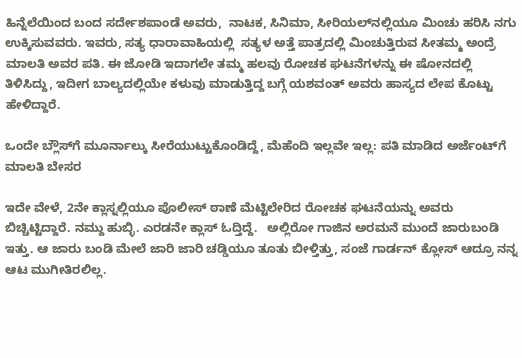ಹಿನ್ನೆಲೆಯಿಂದ ಬಂದ ಸರ್ದೇಶಪಾಂಡೆ ಅವರು,  ನಾಟಕ, ಸಿನಿಮಾ, ಸೀರಿಯಲ್‌ನಲ್ಲಿಯೂ ಮಿಂಚು ಹರಿಸಿ ನಗು ಉಕ್ಕಿಸುವವರು. ಇವರು, ಸತ್ಯ ಧಾರಾವಾಹಿಯಲ್ಲಿ  ಸತ್ಯಳ ಅತ್ತೆ ಪಾತ್ರದಲ್ಲಿ ಮಿಂಚುತ್ತಿರುವ ಸೀತಮ್ಮ ಅಂದ್ರೆ  ಮಾಲತಿ ಅವರ ಪತಿ. ಈ ಜೋಡಿ ಇದಾಗಲೇ ತಮ್ಮ ಹಲವು ರೋಚಕ ಘಟನೆಗಳನ್ನು ಈ ಷೋನದಲ್ಲಿ ತಿಳಿಸಿದ್ದು, ಇದೀಗ ಬಾಲ್ಯದಲ್ಲಿಯೇ ಕಳುವು ಮಾಡುತ್ತಿದ್ದ ಬಗ್ಗೆ ಯಶವಂತ್ ಅವರು ಹಾಸ್ಯದ ಲೇಪ ಕೊಟ್ಟು ಹೇಳಿದ್ದಾರೆ.

ಒಂದೇ ಬ್ಲೌಸ್‌ಗೆ ಮೂರ್ನಾಲ್ಕು ಸೀರೆಯುಟ್ಟುಕೊಂಡಿದ್ದೆ, ಮೆಹೆಂದಿ ಇಲ್ಲವೇ ಇಲ್ಲ: ಪತಿ ಮಾಡಿದ ಅರ್ಜೆಂಟ್‌ಗೆ ಮಾಲತಿ ಬೇಸರ

ಇದೇ ವೇಳೆ, 2ನೇ ಕ್ಲಾಸ್ನಲ್ಲಿಯೂ ಪೊಲೀಸ್ ಠಾಣೆ ಮೆಟ್ಟಿಲೇರಿದ ರೋಚಕ ಘಟನೆಯನ್ನು ಅವರು ಬಿಚ್ಚಿಟ್ಟಿದ್ದಾರೆ. ನಮ್ದು ಹುಬ್ಳಿ. ಎರಡನೇ ಕ್ಲಾಸ್‌ ಓದ್ತಿದ್ದೆ.   ಅಲ್ಲಿರೋ ಗಾಜಿನ ಅರಮನೆ ಮುಂದೆ ಜಾರುಬಂಡಿ ಇತ್ತು. ಆ ಜಾರು ಬಂಡಿ ಮೇಲೆ ಜಾರಿ ಜಾರಿ ಚಡ್ಡಿಯೂ ತೂತು ಬೀಳ್ತಿತ್ತು, ಸಂಜೆ ಗಾರ್ಡನ್‌ ಕ್ಲೋಸ್‌ ಆದ್ರೂ ನನ್ನ ಆಟ ಮುಗೀತಿರಲಿಲ್ಲ.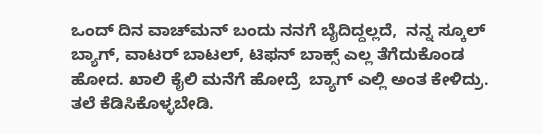ಒಂದ್ ದಿನ ವಾಚ್‌ಮನ್‌ ಬಂದು ನನಗೆ ಬೈದಿದ್ದಲ್ಲದೆ,  ನನ್ನ ಸ್ಕೂಲ್ ಬ್ಯಾಗ್‌, ವಾಟರ್‌ ಬಾಟಲ್‌, ಟಿಫನ್‌ ಬಾಕ್ಸ್‌ ಎಲ್ಲ ತೆಗೆದುಕೊಂಡ ಹೋದ. ಖಾಲಿ ಕೈಲಿ ಮನೆಗೆ ಹೋದ್ರೆ  ಬ್ಯಾಗ್‌ ಎಲ್ಲಿ ಅಂತ ಕೇಳಿದ್ರು.  ತಲೆ ಕೆಡಿಸಿಕೊಳ್ಳಬೇಡಿ.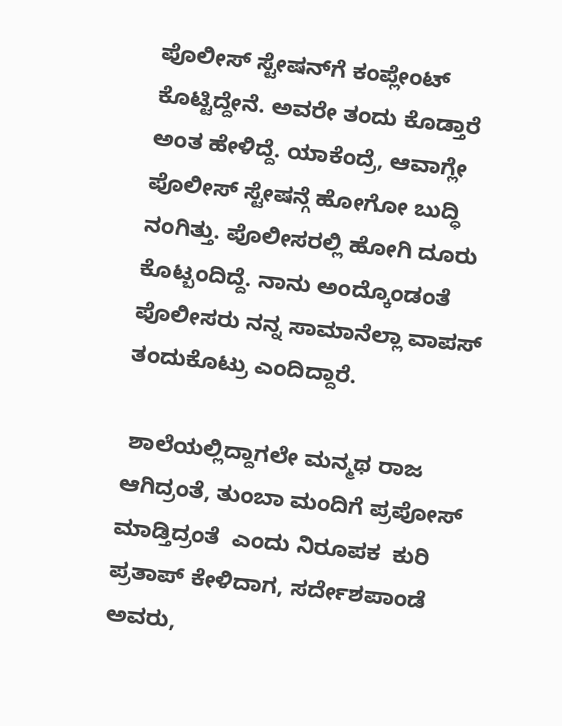ಪೊಲೀಸ್‌ ಸ್ಟೇಷನ್‌ಗೆ ಕಂಪ್ಲೇಂಟ್‌ ಕೊಟ್ಟಿದ್ದೇನೆ. ಅವರೇ ತಂದು ಕೊಡ್ತಾರೆ ಅಂತ ಹೇಳಿದ್ದೆ. ಯಾಕೆಂದ್ರೆ, ಆವಾಗ್ಲೇ ಪೊಲೀಸ್ ಸ್ಟೇಷನ್ಗೆ ಹೋಗೋ ಬುದ್ಧಿ ನಂಗಿತ್ತು. ಪೊಲೀಸರಲ್ಲಿ ಹೋಗಿ ದೂರು ಕೊಟ್ಬಂದಿದ್ದೆ. ನಾನು ಅಂದ್ಕೊಂಡಂತೆ ಪೊಲೀಸರು ನನ್ನ ಸಾಮಾನೆಲ್ಲಾ ವಾಪಸ್ ತಂದುಕೊಟ್ರು ಎಂದಿದ್ದಾರೆ.

 ಶಾಲೆಯಲ್ಲಿದ್ದಾಗಲೇ ಮನ್ಮಥ ರಾಜ ಆಗಿದ್ರಂತೆ, ತುಂಬಾ ಮಂದಿಗೆ ಪ್ರಪೋಸ್ ಮಾಡ್ತಿದ್ರಂತೆ  ಎಂದು ನಿರೂಪಕ  ಕುರಿ ಪ್ರತಾಪ್‌ ಕೇಳಿದಾಗ, ಸರ್ದೇಶಪಾಂಡೆ ಅವರು,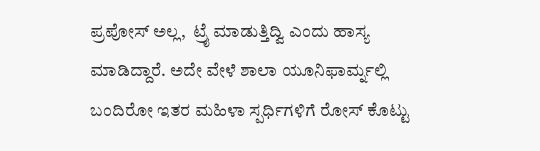ಪ್ರಪೋಸ್‌ ಅಲ್ಲ,  ಟ್ರೈ ಮಾಡುತ್ತಿದ್ವಿ ಎಂದು ಹಾಸ್ಯ ಮಾಡಿದ್ದಾರೆ. ಅದೇ ವೇಳೆ ಶಾಲಾ ಯೂನಿಫಾರ್ಮ್ನಲ್ಲಿ ಬಂದಿರೋ ಇತರ ಮಹಿಳಾ ಸ್ಪರ್ಧಿಗಳಿಗೆ ರೋಸ್ ಕೊಟ್ಟು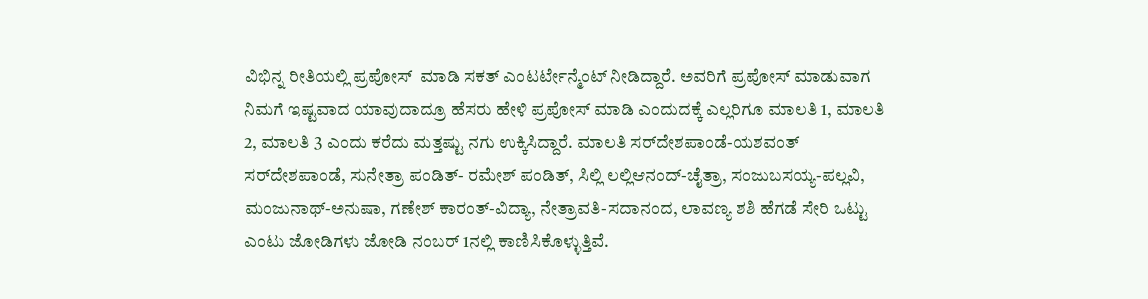ವಿಭಿನ್ನ ರೀತಿಯಲ್ಲಿ ಪ್ರಪೋಸ್  ಮಾಡಿ ಸಕತ್ ಎಂಟರ್ಟೇನ್ಮೆಂಟ್ ನೀಡಿದ್ದಾರೆ. ಅವರಿಗೆ ಪ್ರಪೋಸ್ ಮಾಡುವಾಗ ನಿಮಗೆ ಇಷ್ಟವಾದ ಯಾವುದಾದ್ರೂ ಹೆಸರು ಹೇಳಿ ಪ್ರಪೋಸ್ ಮಾಡಿ ಎಂದುದಕ್ಕೆ ಎಲ್ಲರಿಗೂ ಮಾಲತಿ 1, ಮಾಲತಿ 2, ಮಾಲತಿ 3 ಎಂದು ಕರೆದು ಮತ್ತಷ್ಟು ನಗು ಉಕ್ಕಿಸಿದ್ದಾರೆ. ಮಾಲತಿ ಸರ್‌ದೇಶಪಾಂಡೆ-ಯಶವಂತ್ ಸರ್‌ದೇಶಪಾಂಡೆ, ಸುನೇತ್ರಾ ಪಂಡಿತ್- ರಮೇಶ್‌ ಪಂಡಿತ್‌, ಸಿಲ್ಲಿ ಲಲ್ಲಿಆನಂದ್‌-ಚೈತ್ರಾ, ಸಂಜುಬಸಯ್ಯ-ಪಲ್ಲವಿ, ಮಂಜುನಾಥ್-ಅನುಷಾ, ಗಣೇಶ್ ಕಾರಂತ್-ವಿದ್ಯಾ, ನೇತ್ರಾವತಿ-ಸದಾನಂದ, ಲಾವಣ್ಯ ಶಶಿ ಹೆಗಡೆ ಸೇರಿ ಒಟ್ಟು ಎಂಟು ಜೋಡಿಗಳು ಜೋಡಿ ನಂಬರ್ 1ನಲ್ಲಿ ಕಾಣಿಸಿಕೊಳ್ಳುತ್ತಿವೆ.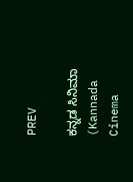PREV

ಕನ್ನಡ ಸಿನಿಮಾ (Kannada Cinema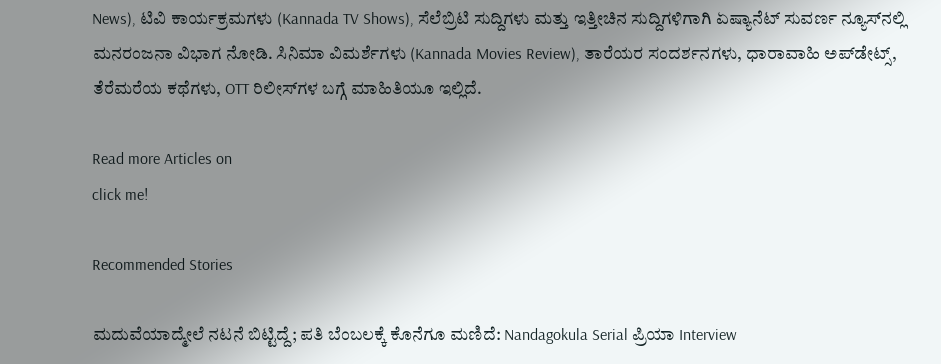News), ಟಿವಿ ಕಾರ್ಯಕ್ರಮಗಳು (Kannada TV Shows), ಸೆಲೆಬ್ರಿಟಿ ಸುದ್ದಿಗಳು ಮತ್ತು ಇತ್ತೀಚಿನ ಸುದ್ದಿಗಳಿಗಾಗಿ ಏಷ್ಯಾನೆಟ್ ಸುವರ್ಣ ನ್ಯೂಸ್‌ನಲ್ಲಿ ಮನರಂಜನಾ ವಿಭಾಗ ನೋಡಿ. ಸಿನಿಮಾ ವಿಮರ್ಶೆಗಳು (Kannada Movies Review), ತಾರೆಯರ ಸಂದರ್ಶನಗಳು, ಧಾರಾವಾಹಿ ಅಪ್‌ಡೇಟ್ಸ್‌, ತೆರೆಮರೆಯ ಕಥೆಗಳು, OTT ರಿಲೀಸ್‌ಗಳ ಬಗ್ಗೆ ಮಾಹಿತಿಯೂ ಇಲ್ಲಿದೆ.

Read more Articles on
click me!

Recommended Stories

ಮದುವೆಯಾದ್ಮೇಲೆ ನಟನೆ ಬಿಟ್ಟಿದ್ದೆ; ಪತಿ ಬೆಂಬಲಕ್ಕೆ ಕೊನೆಗೂ ಮಣಿದೆ: Nandagokula Serial ಪ್ರಿಯಾ Interview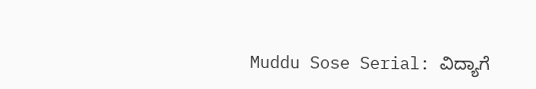Muddu Sose Serial: ವಿದ್ಯಾಗೆ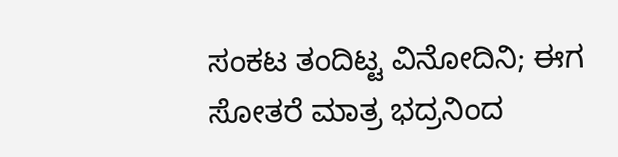ಸಂಕಟ ತಂದಿಟ್ಟ ವಿನೋದಿನಿ; ಈಗ ಸೋತರೆ ಮಾತ್ರ ಭದ್ರನಿಂದ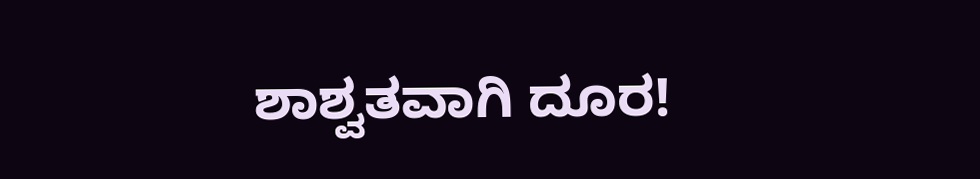ಶಾಶ್ವತವಾಗಿ ದೂರ!